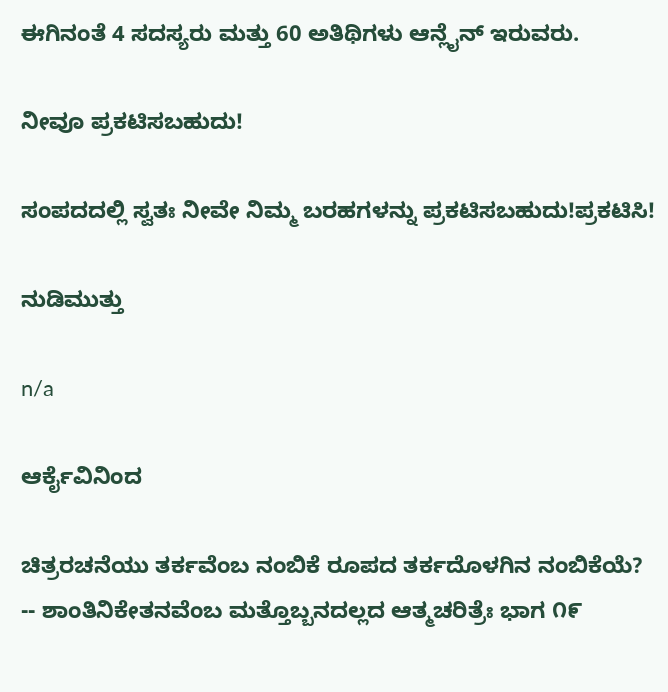ಈಗಿನಂತೆ 4 ಸದಸ್ಯರು ಮತ್ತು 60 ಅತಿಥಿಗಳು ಆನ್ಲೈನ್ ಇರುವರು.

ನೀವೂ ಪ್ರಕಟಿಸಬಹುದು!

ಸಂಪದದಲ್ಲಿ ಸ್ವತಃ ನೀವೇ ನಿಮ್ಮ ಬರಹಗಳನ್ನು ಪ್ರಕಟಿಸಬಹುದು!ಪ್ರಕಟಿಸಿ!

ನುಡಿಮುತ್ತು

n/a

ಆರ್ಕೈವಿನಿಂದ

ಚಿತ್ರರಚನೆಯು ತರ್ಕವೆಂಬ ನಂಬಿಕೆ ರೂಪದ ತರ್ಕದೊಳಗಿನ ನಂಬಿಕೆಯೆ? -- ಶಾಂತಿನಿಕೇತನವೆಂಬ ಮತ್ತೊಬ್ಬನದಲ್ಲದ ಆತ್ಮಚರಿತ್ರೆಃ ಭಾಗ ೧೯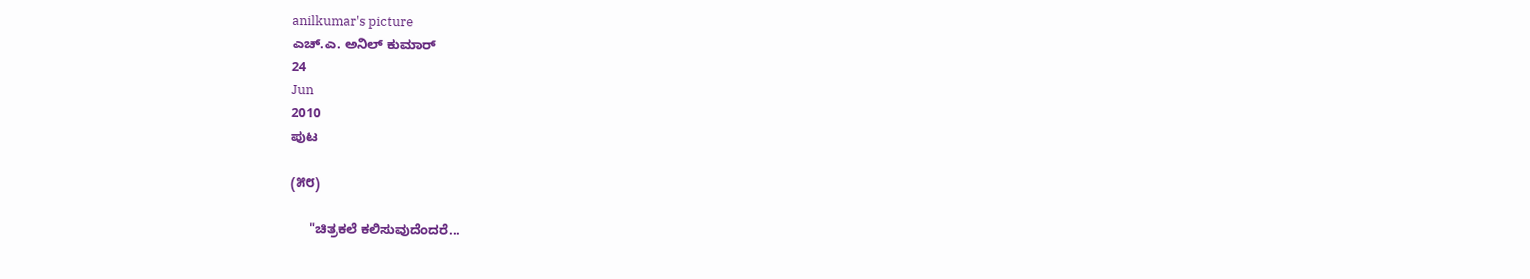anilkumar's picture
ಎಚ್.ಎ. ಅನಿಲ್ ಕುಮಾರ್
24
Jun
2010
ಪುಟ

(೫೮)

     "ಚಿತ್ರಕಲೆ ಕಲಿಸುವುದೆಂದರೆ...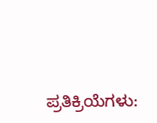ಪ್ರತಿಕ್ರಿಯೆಗಳು: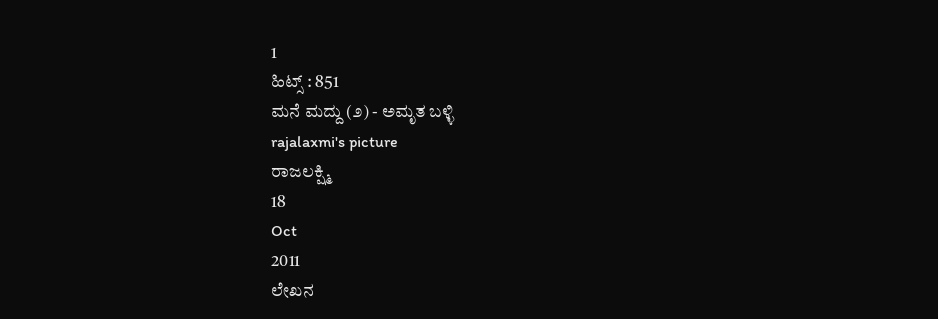1
ಹಿಟ್ಸ್ : 851
ಮನೆ ಮದ್ದು (೨) - ಅಮೃತ ಬಳ್ಳಿ
rajalaxmi's picture
ರಾಜಲಕ್ಷ್ಮಿ
18
Oct
2011
ಲೇಖನ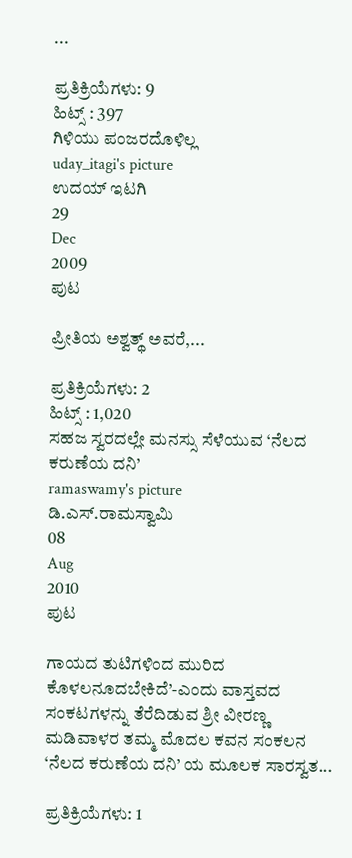...

ಪ್ರತಿಕ್ರಿಯೆಗಳು: 9
ಹಿಟ್ಸ್ : 397
ಗಿಳಿಯು ಪಂಜರದೊಳಿಲ್ಲ
uday_itagi's picture
ಉದಯ್ ಇಟಗಿ
29
Dec
2009
ಪುಟ

ಪ್ರೀತಿಯ ಅಶ್ವತ್ಥ್ ಅವರೆ,...

ಪ್ರತಿಕ್ರಿಯೆಗಳು: 2
ಹಿಟ್ಸ್ : 1,020
ಸಹಜ ಸ್ವರದಲ್ಲೇ ಮನಸ್ಸು ಸೆಳೆಯುವ ‘ನೆಲದ ಕರುಣೆಯ ದನಿ’
ramaswamy's picture
ಡಿ.ಎಸ್.ರಾಮಸ್ವಾಮಿ
08
Aug
2010
ಪುಟ

ಗಾಯದ ತುಟಿಗಳಿಂದ ಮುರಿದ ಕೊಳಲನೂದಬೇಕಿದೆ’-ಎಂದು ವಾಸ್ತವದ ಸಂಕಟಗಳನ್ನು ತೆರೆದಿಡುವ ಶ್ರೀ ವೀರಣ್ಣ ಮಡಿವಾಳರ ತಮ್ಮ ಮೊದಲ ಕವನ ಸಂಕಲನ ‘ನೆಲದ ಕರುಣೆಯ ದನಿ’ ಯ ಮೂಲಕ ಸಾರಸ್ವತ...

ಪ್ರತಿಕ್ರಿಯೆಗಳು: 1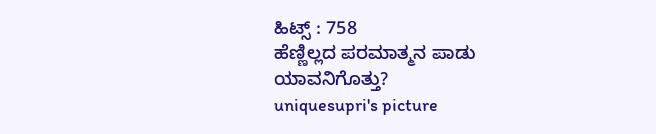ಹಿಟ್ಸ್ : 758
ಹೆಣ್ಣಿಲ್ಲದ ಪರಮಾತ್ಮನ ಪಾಡು ಯಾವನಿಗೊತ್ತು?
uniquesupri's picture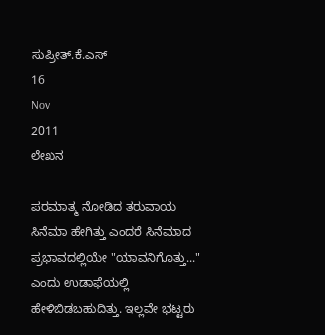ಸುಪ್ರೀತ್.ಕೆ.ಎಸ್
16
Nov
2011
ಲೇಖನ

ಪರಮಾತ್ಮ ನೋಡಿದ ತರುವಾಯ ಸಿನೆಮಾ ಹೇಗಿತ್ತು ಎಂದರೆ ಸಿನೆಮಾದ ಪ್ರಭಾವದಲ್ಲಿಯೇ "ಯಾವನಿಗೊತ್ತು..." ಎಂದು ಉಡಾಫೆಯಲ್ಲಿ ಹೇಳಿಬಿಡಬಹುದಿತ್ತು. ಇಲ್ಲವೇ ಭಟ್ಟರು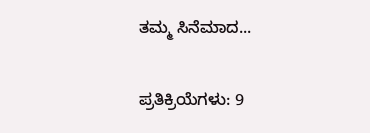ತಮ್ಮ ಸಿನೆಮಾದ...

ಪ್ರತಿಕ್ರಿಯೆಗಳು: 9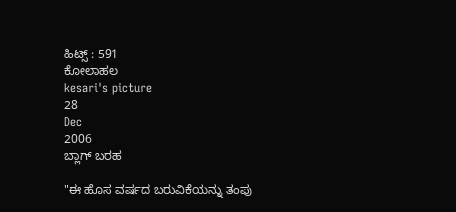ಹಿಟ್ಸ್ : 591
ಕೋಲಾಹಲ
kesari's picture
28
Dec
2006
ಬ್ಲಾಗ್ ಬರಹ

"ಈ ಹೊಸ ವರ್ಷದ ಬರುವಿಕೆಯನ್ನು ತಂಪು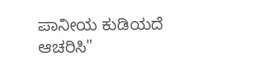ಪಾನೀಯ ಕುಡಿಯದೆ ಆಚರಿಸಿ"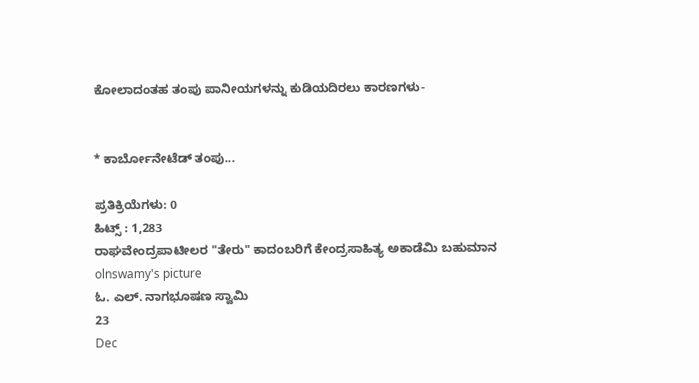ಕೋಲಾದಂತಹ ತಂಪು ಪಾನೀಯಗಳನ್ನು ಕುಡಿಯದಿರಲು ಕಾರಣಗಳು-


* ಕಾರ್ಬೋನೇಟೆಡ್ ತಂಪು...

ಪ್ರತಿಕ್ರಿಯೆಗಳು: 0
ಹಿಟ್ಸ್ : 1,283
ರಾಘವೇಂದ್ರಪಾಟೀಲರ "ತೇರು" ಕಾದಂಬರಿಗೆ ಕೇಂದ್ರಸಾಹಿತ್ಯ ಅಕಾಡೆಮಿ ಬಹುಮಾನ
olnswamy's picture
ಓ. ಎಲ್. ನಾಗಭೂಷಣ ಸ್ವಾಮಿ
23
Dec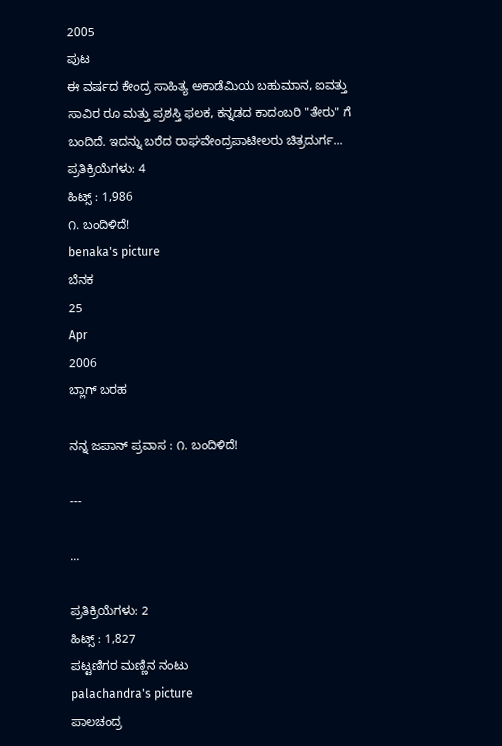2005
ಪುಟ
ಈ ವರ್ಷದ ಕೇಂದ್ರ ಸಾಹಿತ್ಯ ಅಕಾಡೆಮಿಯ ಬಹುಮಾನ, ಐವತ್ತು ಸಾವಿರ ರೂ ಮತ್ತು ಪ್ರಶಸ್ತಿ ಫಲಕ, ಕನ್ನಡದ ಕಾದಂಬರಿ "ತೇರು" ಗೆ ಬಂದಿದೆ. ಇದನ್ನು ಬರೆದ ರಾಘವೇಂದ್ರಪಾಟೀಲರು ಚಿತ್ರದುರ್ಗ...
ಪ್ರತಿಕ್ರಿಯೆಗಳು: 4
ಹಿಟ್ಸ್ : 1,986
೧. ಬಂದಿಳಿದೆ!
benaka's picture
ಬೆನಕ
25
Apr
2006
ಬ್ಲಾಗ್ ಬರಹ

ನನ್ನ ಜಪಾನ್ ಪ್ರವಾಸ : ೧. ಬಂದಿಳಿದೆ!

---

...

ಪ್ರತಿಕ್ರಿಯೆಗಳು: 2
ಹಿಟ್ಸ್ : 1,827
ಪಟ್ಟಣಿಗರ ಮಣ್ಣಿನ ನಂಟು
palachandra's picture
ಪಾಲಚಂದ್ರ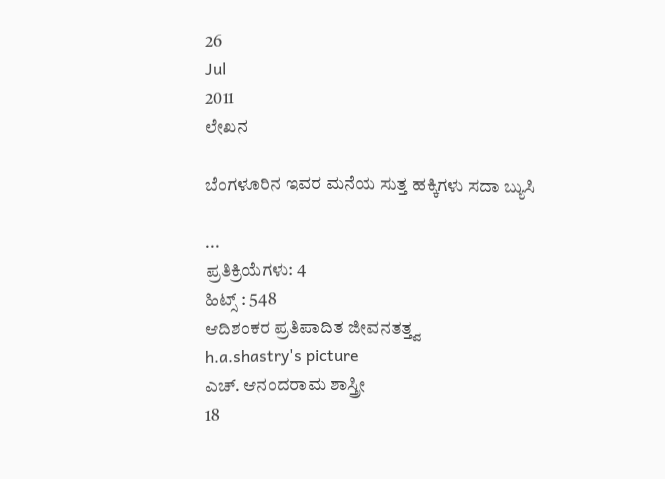26
Jul
2011
ಲೇಖನ

ಬೆಂಗಳೂರಿನ ಇವರ ಮನೆಯ ಸುತ್ತ ಹಕ್ಕಿಗಳು ಸದಾ ಬ್ಯುಸಿ

...
ಪ್ರತಿಕ್ರಿಯೆಗಳು: 4
ಹಿಟ್ಸ್ : 548
ಆದಿಶಂಕರ ಪ್ರತಿಪಾದಿತ ಜೀವನತತ್ತ್ವ
h.a.shastry's picture
ಎಚ್. ಆನಂದರಾಮ ಶಾಸ್ತ್ರೀ
18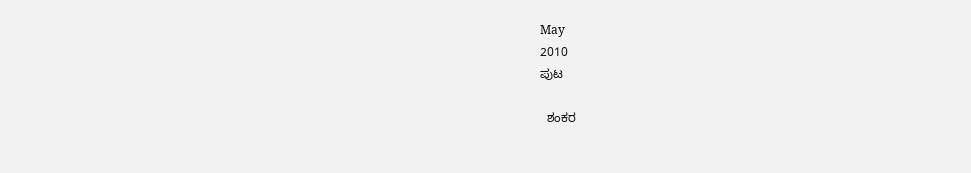May
2010
ಪುಟ

  ಶಂಕರ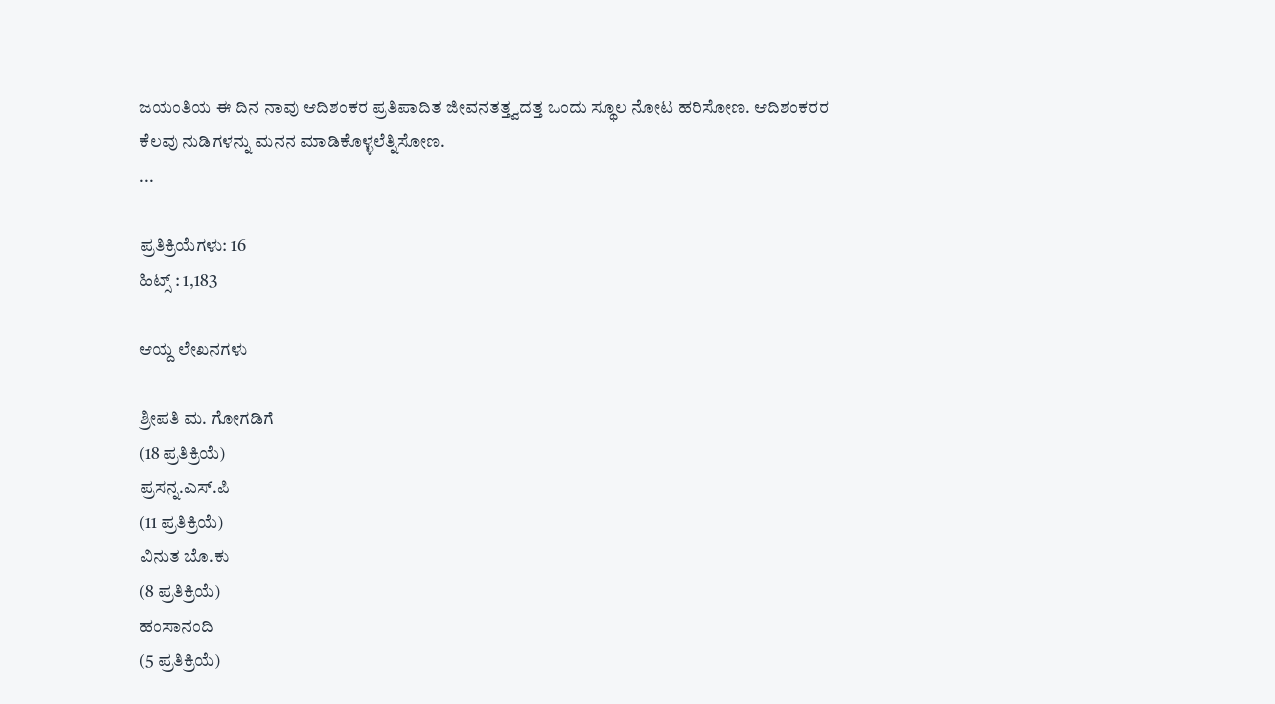ಜಯಂತಿಯ ಈ ದಿನ ನಾವು ಆದಿಶಂಕರ ಪ್ರತಿಪಾದಿತ ಜೀವನತತ್ತ್ವದತ್ತ ಒಂದು ಸ್ಥೂಲ ನೋಟ ಹರಿಸೋಣ. ಆದಿಶಂಕರರ ಕೆಲವು ನುಡಿಗಳನ್ನು ಮನನ ಮಾಡಿಕೊಳ್ಳಲೆತ್ನಿಸೋಣ.
...

ಪ್ರತಿಕ್ರಿಯೆಗಳು: 16
ಹಿಟ್ಸ್ : 1,183

ಆಯ್ದ ಲೇಖನಗಳು

ಶ್ರೀಪತಿ ಮ. ಗೋಗಡಿಗೆ
(18 ಪ್ರತಿಕ್ರಿಯೆ)
ಪ್ರಸನ್ನ.ಎಸ್.ಪಿ
(11 ಪ್ರತಿಕ್ರಿಯೆ)
ವಿನುತ ಬೊ.ಕು
(8 ಪ್ರತಿಕ್ರಿಯೆ)
ಹಂಸಾನಂದಿ
(5 ಪ್ರತಿಕ್ರಿಯೆ)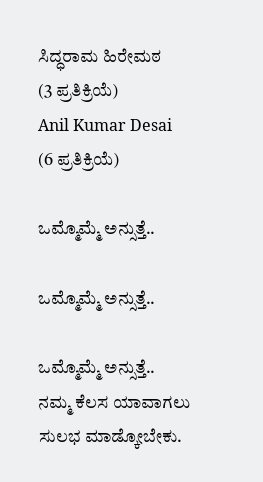ಸಿದ್ಧರಾಮ ಹಿರೇಮಠ
(3 ಪ್ರತಿಕ್ರಿಯೆ)
Anil Kumar Desai
(6 ಪ್ರತಿಕ್ರಿಯೆ)

ಒಮ್ಮೊಮ್ಮೆ ಅನ್ಸುತ್ತೆ..

ಒಮ್ಮೊಮ್ಮೆ ಅನ್ಸುತ್ತೆ..

ಒಮ್ಮೊಮ್ಮೆ ಅನ್ಸುತ್ತೆ..
ನಮ್ಮ ಕೆಲಸ ಯಾವಾಗಲು ಸುಲಭ ಮಾಡ್ಕೋಬೇಕು.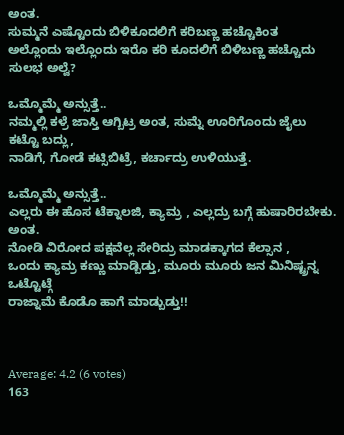ಅಂತ.
ಸುಮ್ಮನೆ ಎಷ್ಟೊಂದು ಬಿಳಿಕೂದಲಿಗೆ ಕರಿಬಣ್ಣ ಹಚ್ಚೊಕಿಂತ
ಅಲ್ಲೊಂದು ಇಲ್ಲೊಂದು ಇರೊ ಕರಿ ಕೂದಲಿಗೆ ಬಿಳಿಬಣ್ಣ ಹಚ್ಚೊದು ಸುಲಭ ಅಲ್ವೆ?

ಒಮ್ಮೊಮ್ಮೆ ಅನ್ಸುತ್ತೆ..
ನಮ್ಮಲ್ಲಿ ಕಳ್ರೆ ಜಾಸ್ತಿ ಆಗ್ಬಿಟ್ರ ಅಂತ, ಸುಮ್ನೆ ಊರಿಗೊಂದು ಜೈಲು ಕಟ್ಟೊ ಬದ್ಲು,
ನಾಡಿಗೆ, ಗೋಡೆ ಕಟ್ಸಿಬಿಟ್ರೆ, ಕರ್ಚಾದ್ರು ಉಳಿಯುತ್ತೆ.

ಒಮ್ಮೊಮ್ಮೆ ಅನ್ಸುತ್ತೆ..
ಎಲ್ಲರು ಈ ಹೊಸ ಟೆಕ್ನಾಲಜಿ, ಕ್ಯಾಮ್ರ , ಎಲ್ಲದ್ರು ಬಗ್ಗೆ ಹುಷಾರಿರಬೇಕು. ಅಂತ.
ನೋಡಿ ವಿರೋದ ಪಕ್ಷವೆಲ್ಲ ಸೇರಿದ್ರು ಮಾಡಕ್ಕಾಗದ ಕೆಲ್ಸಾನ ,
ಒಂದು ಕ್ಯಾಮ್ರ ಕಣ್ಣು ಮಾಡ್ಬಿಡ್ತು, ಮೂರು ಮೂರು ಜನ ಮಿನಿಷ್ಟ್ರನ್ನ ಒಟ್ಟೊಟ್ಗೆ
ರಾಜ್ನಾಮೆ ಕೊಡೊ ಹಾಗೆ ಮಾಡ್ಬುಡ್ತು!!



Average: 4.2 (6 votes)
163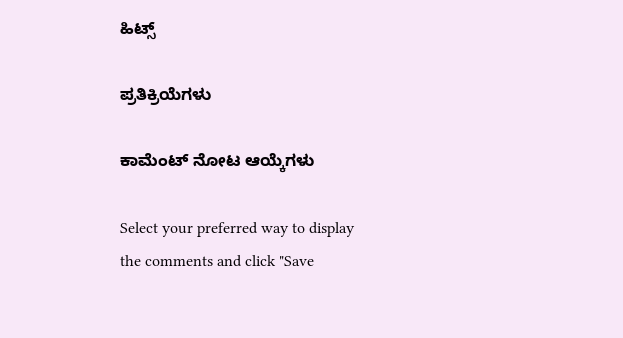ಹಿಟ್ಸ್

ಪ್ರತಿಕ್ರಿಯೆಗಳು

ಕಾಮೆಂಟ್ ನೋಟ ಆಯ್ಕೆಗಳು

Select your preferred way to display the comments and click "Save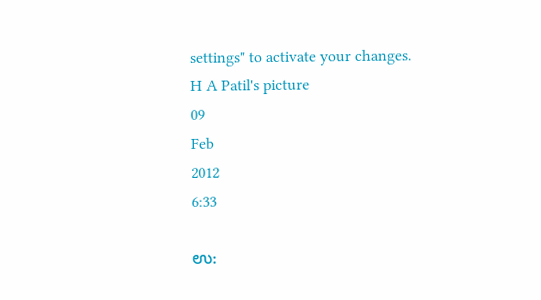settings" to activate your changes.
H A Patil's picture
09
Feb
2012
6:33

ಉ: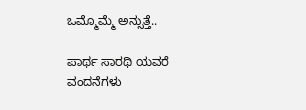ಒಮ್ಮೊಮ್ಮೆ ಅನ್ಸುತ್ತೆ..

ಪಾರ್ಥ ಸಾರಥಿ ಯವರೆ ವಂದನೆಗಳು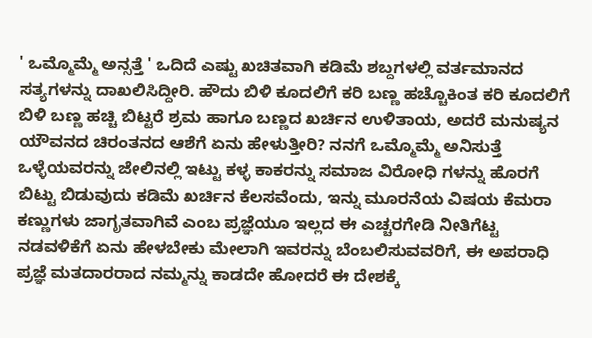' ಒಮ್ಮೊಮ್ಮೆ ಅನ್ಸತ್ತೆ ' ಒದಿದೆ ಎಷ್ಟು ಖಚಿತವಾಗಿ ಕಡಿಮೆ ಶಬ್ದಗಳಲ್ಲಿ ವರ್ತಮಾನದ ಸತ್ಯಗಳನ್ನು ದಾಖಲಿಸಿದ್ದೀರಿ. ಹೌದು ಬಿಳಿ ಕೂದಲಿಗೆ ಕರಿ ಬಣ್ಣ ಹಚ್ಚೊಕಿಂತ ಕರಿ ಕೂದಲಿಗೆ ಬಿಳಿ ಬಣ್ಣ ಹಚ್ಚಿ ಬಿಟ್ಟರೆ ಶ್ರಮ ಹಾಗೂ ಬಣ್ಣದ ಖರ್ಚಿನ ಉಳಿತಾಯ, ಅದರೆ ಮನುಷ್ಯನ ಯೌವನದ ಚಿರಂತನದ ಆಶೆಗೆ ಏನು ಹೇಳುತ್ತೀರಿ? ನನಗೆ ಒಮ್ಮೊಮ್ಮೆ ಅನಿಸುತ್ತೆ ಒಳ್ಳೆಯವರನ್ನು ಜೇಲಿನಲ್ಲಿ ಇಟ್ಟು ಕಳ್ಳ ಕಾಕರನ್ನು ಸಮಾಜ ವಿರೋಧಿ ಗಳನ್ನು ಹೊರಗೆ ಬಿಟ್ಟು ಬಿಡುವುದು ಕಡಿಮೆ ಖರ್ಚಿನ ಕೆಲಸವೆಂದು, ಇನ್ನು ಮೂರನೆಯ ವಿಷಯ ಕೆಮರಾ ಕಣ್ಣುಗಳು ಜಾಗೃತವಾಗಿವೆ ಎಂಬ ಪ್ರಜ್ಞೆಯೂ ಇಲ್ಲದ ಈ ಎಚ್ಚರಗೇಡಿ ನೀತಿಗೆಟ್ಟ ನಡವಳಿಕೆಗೆ ಏನು ಹೇಳಬೇಕು ಮೇಲಾಗಿ ಇವರನ್ನು ಬೆಂಬಲಿಸುವವರಿಗೆ, ಈ ಅಪರಾಧಿ ಪ್ರಜ್ಞೆ ಮತದಾರರಾದ ನಮ್ಮನ್ನು ಕಾಡದೇ ಹೋದರೆ ಈ ದೇಶಕ್ಕೆ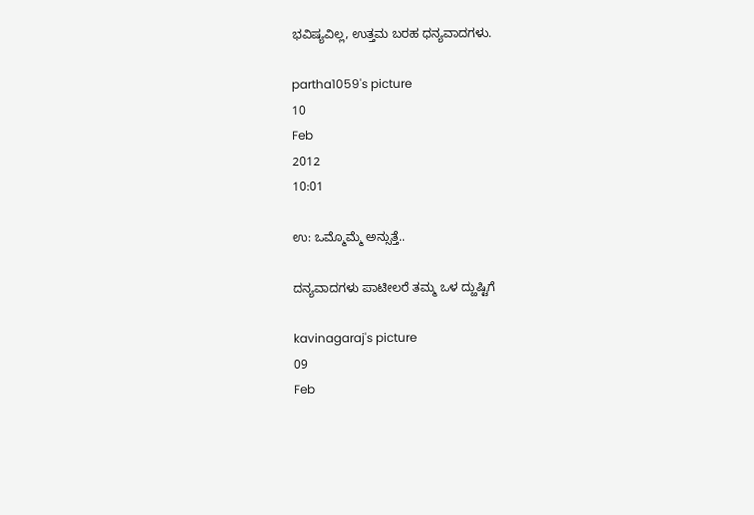ಭವಿಷ್ಯವಿಲ್ಲ, ಉತ್ತಮ ಬರಹ ಧನ್ಯವಾದಗಳು.

partha1059's picture
10
Feb
2012
10:01

ಉ: ಒಮ್ಮೊಮ್ಮೆ ಅನ್ಸುತ್ತೆ..

ದನ್ಯವಾದಗಳು ಪಾಟೀಲರೆ ತಮ್ಮ ಒಳ ದ್ಱುಷ್ಟಿಗೆ

kavinagaraj's picture
09
Feb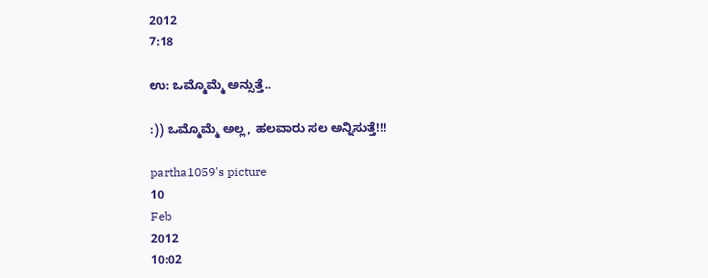2012
7:18

ಉ: ಒಮ್ಮೊಮ್ಮೆ ಅನ್ಸುತ್ತೆ..

:)) ಒಮ್ಮೊಮ್ಮೆ ಅಲ್ಲ, ಹಲವಾರು ಸಲ ಅನ್ನಿಸುತ್ತೆ!!!

partha1059's picture
10
Feb
2012
10:02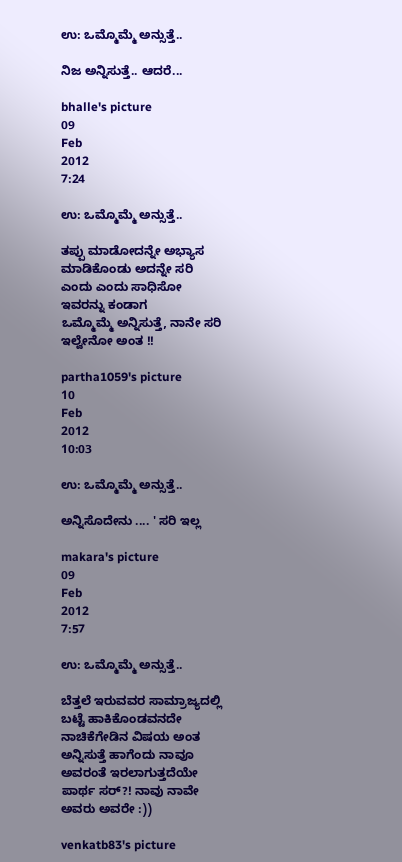ಉ: ಒಮ್ಮೊಮ್ಮೆ ಅನ್ಸುತ್ತೆ..

ನಿಜ ಅನ್ನಿಸುತ್ತೆ.. ಆದರೆ...

bhalle's picture
09
Feb
2012
7:24

ಉ: ಒಮ್ಮೊಮ್ಮೆ ಅನ್ಸುತ್ತೆ..

ತಪ್ಪು ಮಾಡೋದನ್ನೇ ಅಭ್ಯಾಸ ಮಾಡಿಕೊಂಡು ಅದನ್ನೇ ಸರಿ ಎಂದು ಎಂದು ಸಾಧಿಸೋ ಇವರನ್ನು ಕಂಡಾಗ‌
ಒಮ್ಮೊಮ್ಮೆ ಅನ್ನಿಸುತ್ತೆ, ನಾನೇ ಸ‌ರಿ ಇಲ್ವೇನೋ ಅಂತ‌ !!

partha1059's picture
10
Feb
2012
10:03

ಉ: ಒಮ್ಮೊಮ್ಮೆ ಅನ್ಸುತ್ತೆ..

ಅನ್ನಿಸೊದೇನು .... ' ಸರಿ ಇಲ್ಲ

makara's picture
09
Feb
2012
7:57

ಉ: ಒಮ್ಮೊಮ್ಮೆ ಅನ್ಸುತ್ತೆ..

ಬೆತ್ತಲೆ ಇರುವವರ ಸಾಮ್ರಾಜ್ಯದಲ್ಲಿ ಬಟ್ಟೆ ಹಾಕಿಕೊಂಡವನದೇ ನಾಚಿಕೆಗೇಡಿನ ವಿಷಯ ಅಂತ ಅನ್ನಿಸುತ್ತೆ ಹಾಗೆಂದು ನಾವೂ ಅವರಂತೆ ಇರಲಾಗುತ್ತದೆಯೇ ಪಾರ್ಥ ಸರ್?! ನಾವು ನಾವೇ ಅವರು ಅವರೇ :))

venkatb83's picture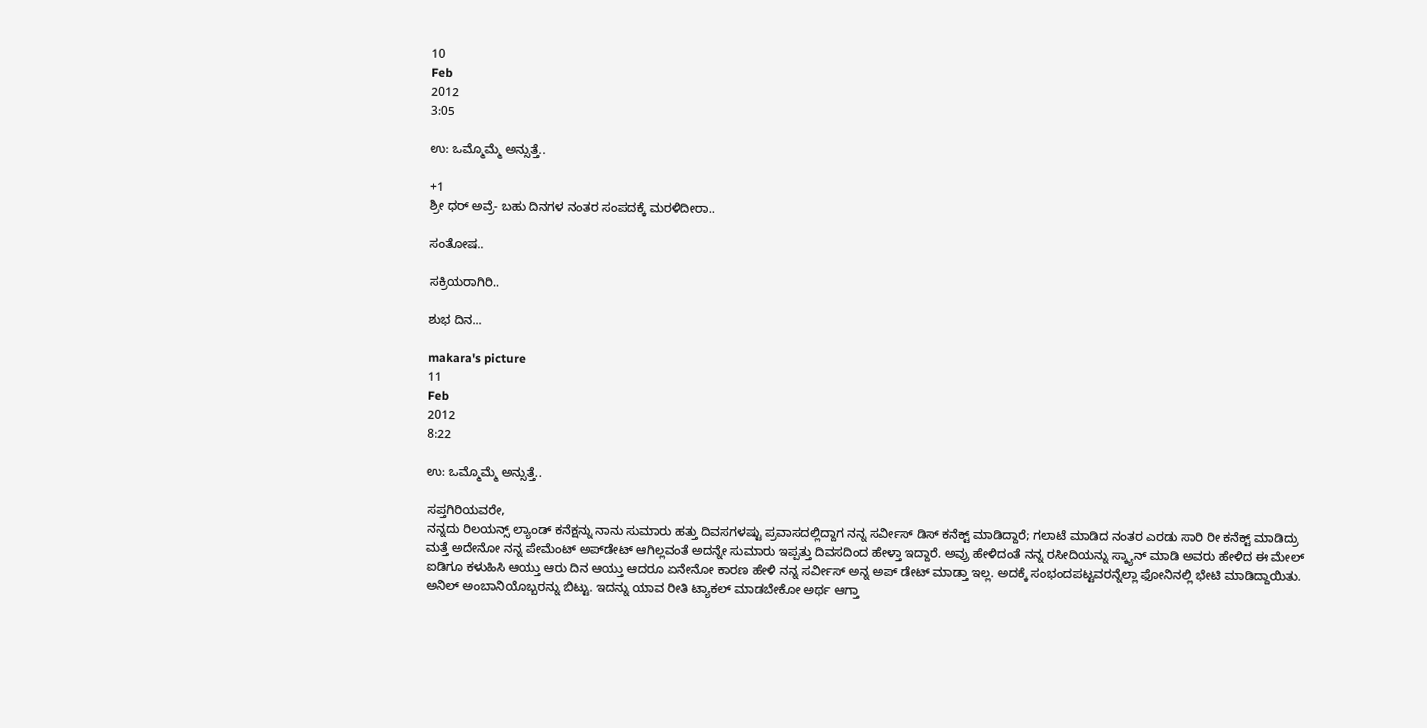10
Feb
2012
3:05

ಉ: ಒಮ್ಮೊಮ್ಮೆ ಅನ್ಸುತ್ತೆ..

+1
ಶ್ರೀ ಧರ್ ಅವ್ರೆ- ಬಹು ದಿನಗಳ ನಂತರ ಸಂಪದಕ್ಕೆ ಮರಳಿದೀರಾ..

ಸಂತೋಷ..

ಸಕ್ರಿಯರಾಗಿರಿ..

ಶುಭ ದಿನ...

makara's picture
11
Feb
2012
8:22

ಉ: ಒಮ್ಮೊಮ್ಮೆ ಅನ್ಸುತ್ತೆ..

ಸಪ್ತಗಿರಿಯವರೇ,
ನನ್ನದು ರಿಲಯನ್ಸ್ ಲ್ಯಾಂಡ್ ಕನೆಕ್ಷನ್ನು ನಾನು ಸುಮಾರು ಹತ್ತು ದಿವಸಗಳಷ್ಟು ಪ್ರವಾಸದಲ್ಲಿದ್ದಾಗ ನನ್ನ ಸರ್ವೀಸ್ ಡಿಸ್ ಕನೆಕ್ಟ್ ಮಾಡಿದ್ದಾರೆ; ಗಲಾಟೆ ಮಾಡಿದ ನಂತರ ಎರಡು ಸಾರಿ ರೀ ಕನೆಕ್ಟ್ ಮಾಡಿದ್ರು ಮತ್ತೆ ಅದೇನೋ ನನ್ನ ಪೇಮೆಂಟ್ ಅಪ್‍ಡೇಟ್ ಆಗಿಲ್ಲವಂತೆ ಅದನ್ನೇ ಸುಮಾರು ಇಪ್ಪತ್ತು ದಿವಸದಿಂದ ಹೇಳ್ತಾ ಇದ್ದಾರೆ. ಅವ್ರು ಹೇಳಿದಂತೆ ನನ್ನ ರಸೀದಿಯನ್ನು ಸ್ಕ್ಯಾನ್ ಮಾಡಿ ಅವರು ಹೇಳಿದ ಈ‍‍ ಮೇಲ್ ಐಡಿಗೂ ಕಳುಹಿಸಿ ಆಯ್ತು ಆರು ದಿನ ಆಯ್ತು ಆದರೂ ಏನೇನೋ ಕಾರಣ ಹೇಳಿ ನನ್ನ ಸರ್ವೀಸ್ ಅನ್ನ ಅಪ್ ಡೇಟ್ ಮಾಡ್ತಾ ಇಲ್ಲ. ಅದಕ್ಕೆ ಸಂಭಂದಪಟ್ಟವರನ್ನೆಲ್ಲಾ ಫೋನಿನಲ್ಲಿ ಭೇಟಿ ಮಾಡಿದ್ದಾಯಿತು. ಅನಿಲ್ ಅಂಬಾನಿಯೊಬ್ಬರನ್ನು ಬಿಟ್ಟು. ಇದನ್ನು ಯಾವ ರೀತಿ ಟ್ಯಾಕಲ್ ಮಾಡಬೇಕೋ ಅರ್ಥ ಆಗ್ತಾ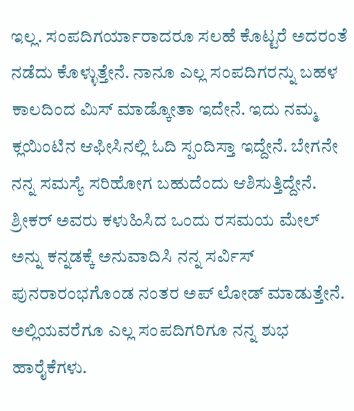ಇಲ್ಲ. ಸಂಪದಿಗರ್ಯಾರಾದರೂ ಸಲಹೆ ಕೊಟ್ಟರೆ ಅದರಂತೆ ನಡೆದು ಕೊಳ್ಳುತ್ತೇನೆ. ನಾನೂ ಎಲ್ಲ ಸಂಪದಿಗರನ್ನು ಬಹಳ ಕಾಲದಿಂದ ಮಿಸ್ ಮಾಡ್ಕೋತಾ ಇದೇನೆ. ಇದು ನಮ್ಮ ಕ್ಲಯಿಂಟಿನ ಆಫೀಸಿನಲ್ಲಿ ಓದಿ ಸ್ಪಂದಿಸ್ತಾ ಇದ್ದೇನೆ. ಬೇಗನೇ ನನ್ನ ಸಮಸ್ಯೆ ಸರಿಹೋಗ ಬಹುದೆಂದು ಆಶಿಸುತ್ತಿದ್ದೇನೆ. ಶ್ರೀಕರ್ ಅವರು ಕಳುಹಿಸಿದ ಒಂದು ರಸಮಯ ಮೇಲ್ ಅನ್ನು ಕನ್ನಡಕ್ಕೆ ಅನುವಾದಿಸಿ ನನ್ನ ಸರ್ವಿಸ್ ಪುನರಾರಂಭಗೊಂಡ ನಂತರ ಅಪ್ ಲೋಡ್ ಮಾಡುತ್ತೇನೆ. ಅಲ್ಲಿಯವರೆಗೂ ಎಲ್ಲ ಸಂಪದಿಗರಿಗೂ ನನ್ನ ಶುಭ ಹಾರೈಕೆಗಳು.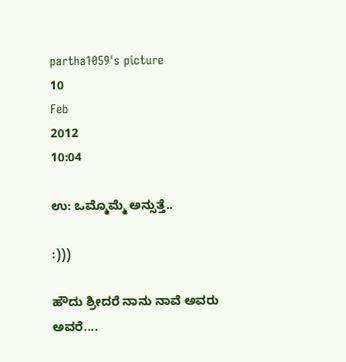partha1059's picture
10
Feb
2012
10:04

ಉ: ಒಮ್ಮೊಮ್ಮೆ ಅನ್ಸುತ್ತೆ..

:)))

ಹೌದು ಶ್ರೀದರೆ ನಾನು ನಾವೆ ಅವರು ಅವರೆ....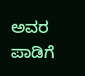ಅವರ ಪಾಡಿಗೆ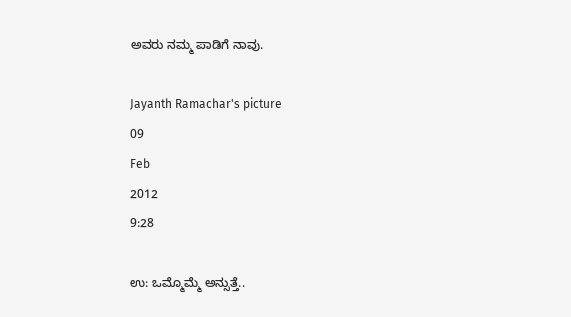ಅವರು ನಮ್ಮ ಪಾಡಿಗೆ ನಾವು.

Jayanth Ramachar's picture
09
Feb
2012
9:28

ಉ: ಒಮ್ಮೊಮ್ಮೆ ಅನ್ಸುತ್ತೆ..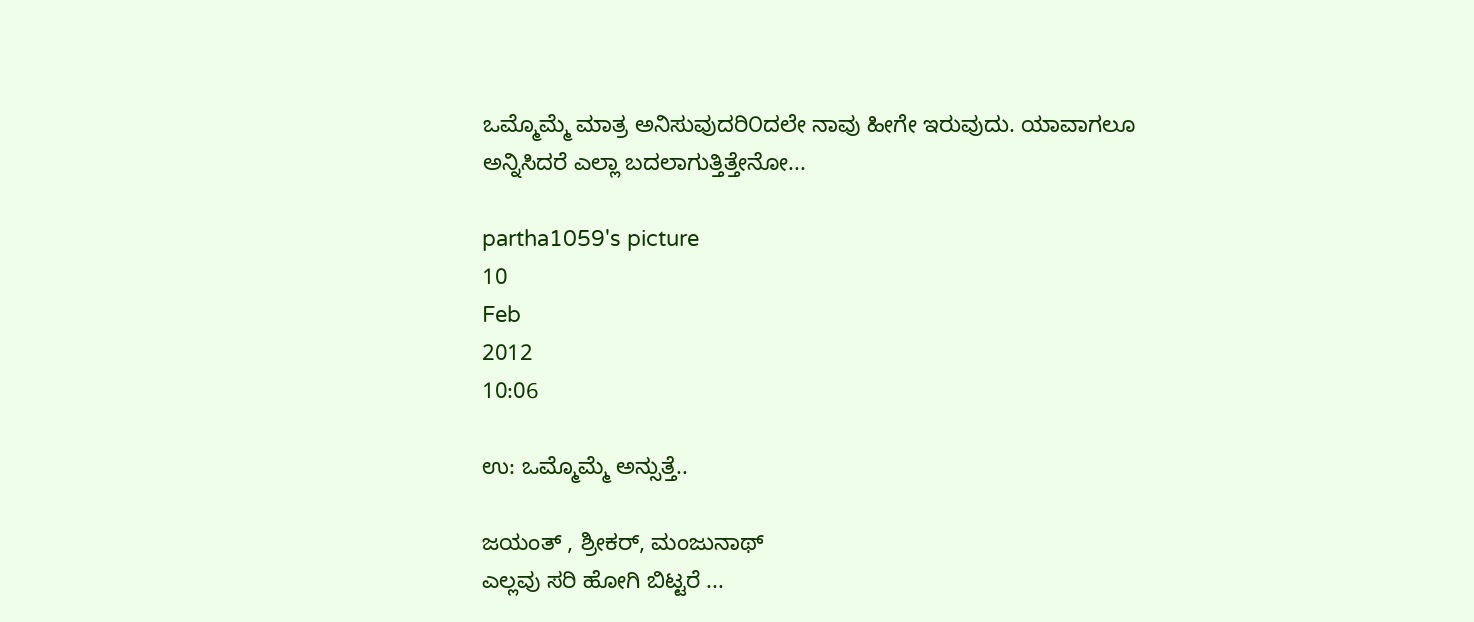ಒಮ್ಮೊಮ್ಮೆ ಮಾತ್ರ ಅನಿಸುವುದರಿ೦ದಲೇ ನಾವು ಹೀಗೇ ಇರುವುದು. ಯಾವಾಗಲೂ ಅನ್ನಿಸಿದರೆ ಎಲ್ಲಾ ಬದಲಾಗುತ್ತಿತ್ತೇನೋ...

partha1059's picture
10
Feb
2012
10:06

ಉ: ಒಮ್ಮೊಮ್ಮೆ ಅನ್ಸುತ್ತೆ..

ಜಯಂತ್ , ಶ್ರೀಕರ್, ಮಂಜುನಾಥ್
ಎಲ್ಲವು ಸರಿ ಹೋಗಿ ಬಿಟ್ಟರೆ ...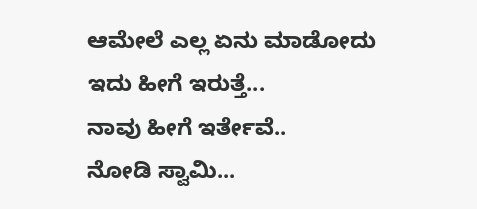ಆಮೇಲೆ ಎಲ್ಲ ಏನು ಮಾಡೋದು
ಇದು ಹೀಗೆ ಇರುತ್ತೆ...
ನಾವು ಹೀಗೆ ಇರ್ತೇವೆ..
ನೋಡಿ ಸ್ವಾಮಿ...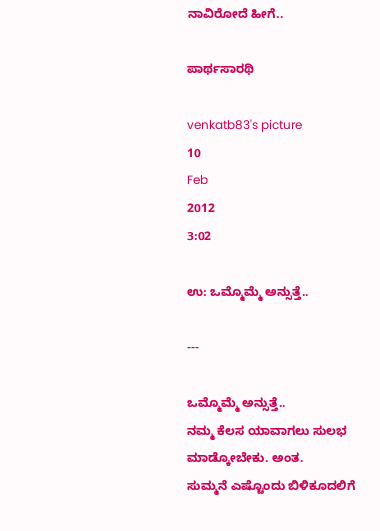ನಾವಿರೋದೆ ಹೀಗೆ..

ಪಾರ್ಥಸಾರಥಿ

venkatb83's picture
10
Feb
2012
3:02

ಉ: ಒಮ್ಮೊಮ್ಮೆ ಅನ್ಸುತ್ತೆ..

---

ಒಮ್ಮೊಮ್ಮೆ ಅನ್ಸುತ್ತೆ..
ನಮ್ಮ ಕೆಲಸ ಯಾವಾಗಲು ಸುಲಭ ಮಾಡ್ಕೋಬೇಕು. ಅಂತ.
ಸುಮ್ಮನೆ ಎಷ್ಟೊಂದು ಬಿಳಿಕೂದಲಿಗೆ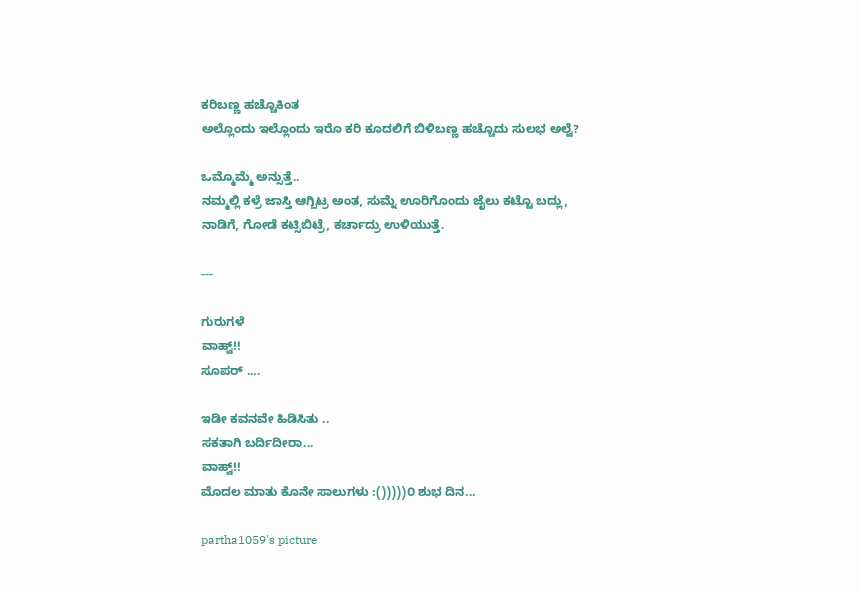ಕರಿಬಣ್ಣ ಹಚ್ಚೊಕಿಂತ
ಅಲ್ಲೊಂದು ಇಲ್ಲೊಂದು ಇರೊ ಕರಿ ಕೂದಲಿಗೆ ಬಿಳಿಬಣ್ಣ ಹಚ್ಚೊದು ಸುಲಭ ಅಲ್ವೆ?

ಒಮ್ಮೊಮ್ಮೆ ಅನ್ಸುತ್ತೆ..
ನಮ್ಮಲ್ಲಿ ಕಳ್ರೆ ಜಾಸ್ತಿ ಆಗ್ಬಿಟ್ರ ಅಂತ, ಸುಮ್ನೆ ಊರಿಗೊಂದು ಜೈಲು ಕಟ್ಟೊ ಬದ್ಲು,
ನಾಡಿಗೆ, ಗೋಡೆ ಕಟ್ಸಿಬಿಟ್ರೆ, ಕರ್ಚಾದ್ರು ಉಳಿಯುತ್ತೆ.

---

ಗುರುಗಳೆ
ವಾಹ್ವ್!!
ಸೂಪರ್ ....

ಇಡೀ ಕವನವೇ ಹಿಡಿಸಿತು ..
ಸಕತಾಗಿ ಬರ್ದಿದೀರಾ...
ವಾಹ್ವ್!!
ಮೊದಲ ಮಾತು ಕೊನೇ ಸಾಲುಗಳು :()))))೦ ಶುಭ ದಿನ...

partha1059's picture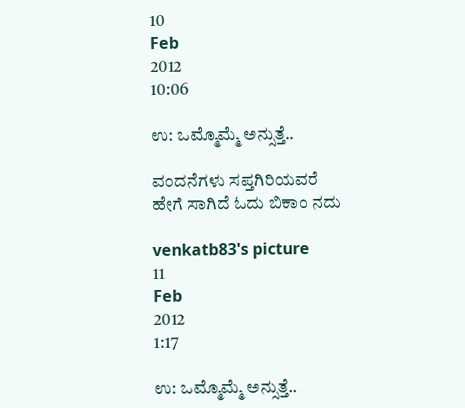10
Feb
2012
10:06

ಉ: ಒಮ್ಮೊಮ್ಮೆ ಅನ್ಸುತ್ತೆ..

ವಂದನೆಗಳು ಸಪ್ತಗಿರಿಯವರೆ
ಹೇಗೆ ಸಾಗಿದೆ ಓದು ಬಿಕಾಂ ನದು

venkatb83's picture
11
Feb
2012
1:17

ಉ: ಒಮ್ಮೊಮ್ಮೆ ಅನ್ಸುತ್ತೆ..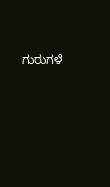ಗುರುಗಳೆ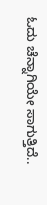ಓದು ಚೆನ್ನಾಗಿಯೇ ಸಾಗುತ್ತಿದೆ..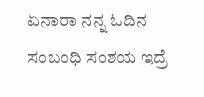ಏನಾರಾ ನನ್ನ ಓದಿನ ಸಂಬಂಧಿ ಸಂಶಯ ಇದ್ರೆ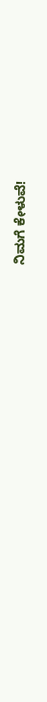ನಿಮಗೆ ಕೇಳುವೆ!